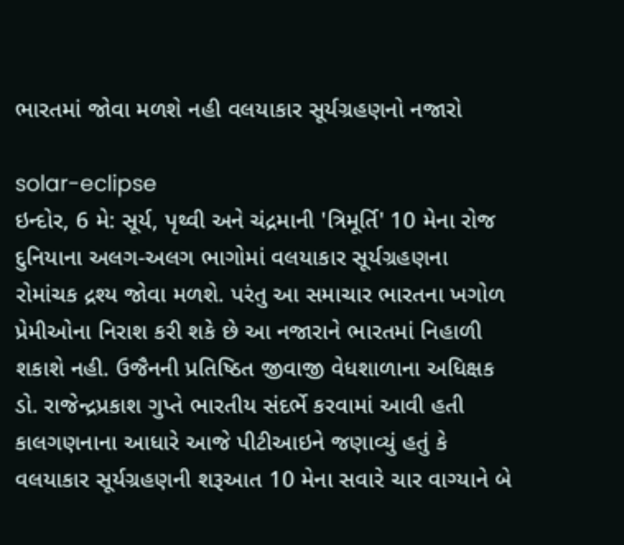ભારતમાં જોવા મળશે નહી વલયાકાર સૂર્યગ્રહણનો નજારો

solar-eclipse
ઇન્દોર, 6 મે: સૂર્ય, પૃથ્વી અને ચંદ્રમાની 'ત્રિમૂર્તિ' 10 મેના રોજ દુનિયાના અલગ-અલગ ભાગોમાં વલયાકાર સૂર્યગ્રહણના રોમાંચક દ્રશ્ય જોવા મળશે. પરંતુ આ સમાચાર ભારતના ખગોળ પ્રેમીઓના નિરાશ કરી શકે છે આ નજારાને ભારતમાં નિહાળી શકાશે નહી. ઉજૈનની પ્રતિષ્ઠિત જીવાજી વેધશાળાના અધિક્ષક ડો. રાજેન્દ્રપ્રકાશ ગુપ્તે ભારતીય સંદર્ભે કરવામાં આવી હતી કાલગણનાના આધારે આજે પીટીઆઇને જણાવ્યું હતું કે વલયાકાર સૂર્યગ્રહણની શરૂઆત 10 મેના સવારે ચાર વાગ્યાને બે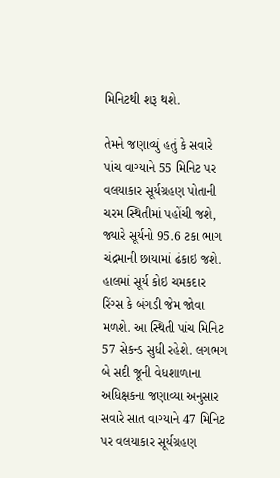મિનિટથી શરૂ થશે.

તેમને જણાવ્યું હતું કે સવારે પાંચ વાગ્યાને 55 મિનિટ પર વલયાકાર સૂર્યગ્રહણ પોતાની ચરમ સ્થિતીમાં પહોંચી જશે, જ્યારે સૂર્યનો 95.6 ટકા ભાગ ચંદ્રમાની છાયામાં ઢંકાઇ જશે. હાલમાં સૂર્ય કોઇ ચમકદાર રિંગ્સ કે બંગડી જેમ જોવા મળશે. આ સ્થિતી પાંચ મિનિટ 57 સેકન્ડ સુધી રહેશે. લગભગ બે સદી જૂની વેધશાળાના અધિક્ષકના જણાવ્યા અનુસાર સવારે સાત વાગ્યાને 47 મિનિટ પર વલયાકાર સૂર્યગ્રહણ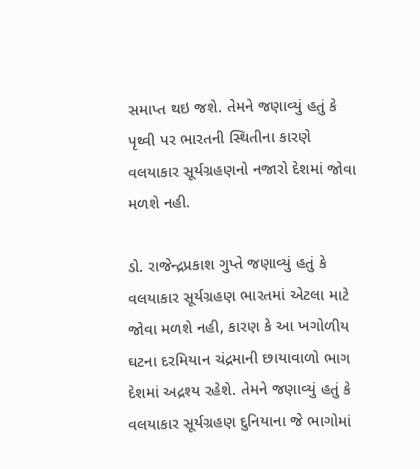સમાપ્ત થઇ જશે. તેમને જણાવ્યું હતું કે પૃથ્વી પર ભારતની સ્થિતીના કારણે વલયાકાર સૂર્યગ્રહણનો નજારો દેશમાં જોવા મળશે નહી.

ડો. રાજેન્દ્રપ્રકાશ ગુપ્તે જણાવ્યું હતું કે વલયાકાર સૂર્યગ્રહણ ભારતમાં એટલા માટે જોવા મળશે નહી, કારણ કે આ ખગોળીય ઘટના દરમિયાન ચંદ્રમાની છાયાવાળો ભાગ દેશમાં અદ્રશ્ય રહેશે. તેમને જણાવ્યું હતું કે વલયાકાર સૂર્યગ્રહણ દુનિયાના જે ભાગોમાં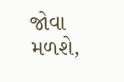જોવા મળશે,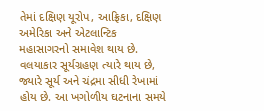તેમાં દક્ષિણ યૂરોપ, આફ્રિકા, દક્ષિણ અમેરિકા અને એટલાન્ટિક મહાસાગરનો સમાવેશ થાય છે. વલયાકાર સૂર્યગ્રહણ ત્યારે થાય છે, જ્યારે સૂર્ય અને ચંદ્રમા સીધી રેખામાં હોય છે. આ ખગોળીય ઘટનાના સમયે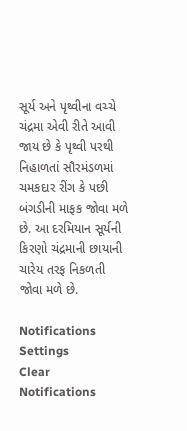સૂર્ય અને પૃથ્વીના વચ્ચે ચંદ્રમા એવી રીતે આવી જાય છે કે પૃથ્વી પરથી નિહાળતાં સૌરમંડળમાં ચમકદાર રીંગ કે પછી બંગડીની માફક જોવા મળે છે. આ દરમિયાન સૂર્યની કિરણો ચંદ્રમાની છાયાની ચારેય તરફ નિકળતી જોવા મળે છે.

Notifications
Settings
Clear Notifications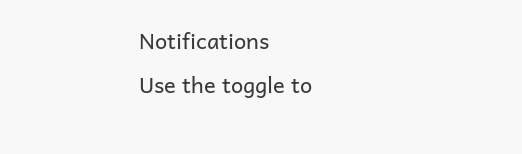Notifications
Use the toggle to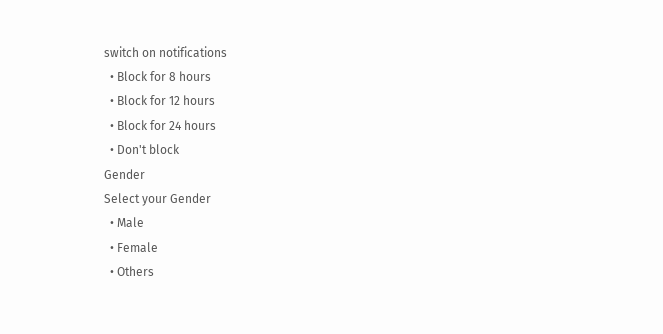switch on notifications
  • Block for 8 hours
  • Block for 12 hours
  • Block for 24 hours
  • Don't block
Gender
Select your Gender
  • Male
  • Female
  • Others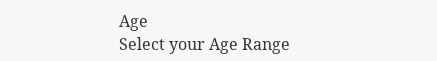Age
Select your Age Range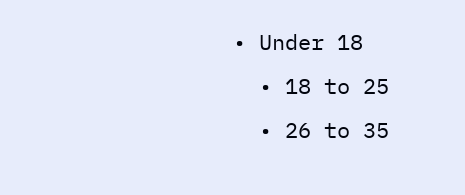• Under 18
  • 18 to 25
  • 26 to 35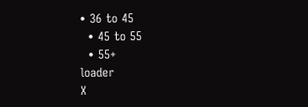• 36 to 45
  • 45 to 55
  • 55+
loader
X